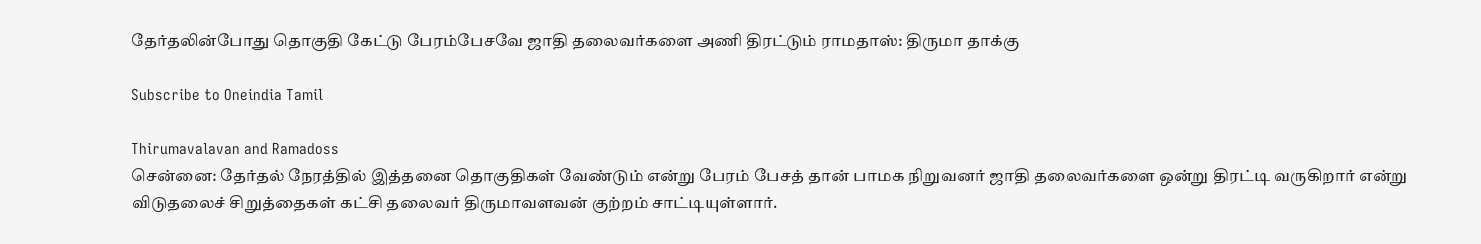தேர்தலின்போது தொகுதி கேட்டு பேரம்பேசவே ஜாதி தலைவர்களை அணி திரட்டும் ராமதாஸ்: திருமா தாக்கு

Subscribe to Oneindia Tamil

Thirumavalavan and Ramadoss
சென்னை: தேர்தல் நேரத்தில் இத்தனை தொகுதிகள் வேண்டும் என்று பேரம் பேசத் தான் பாமக நிறுவனர் ஜாதி தலைவர்களை ஒன்று திரட்டி வருகிறார் என்று விடுதலைச் சிறுத்தைகள் கட்சி தலைவர் திருமாவளவன் குற்றம் சாட்டியுள்ளார்.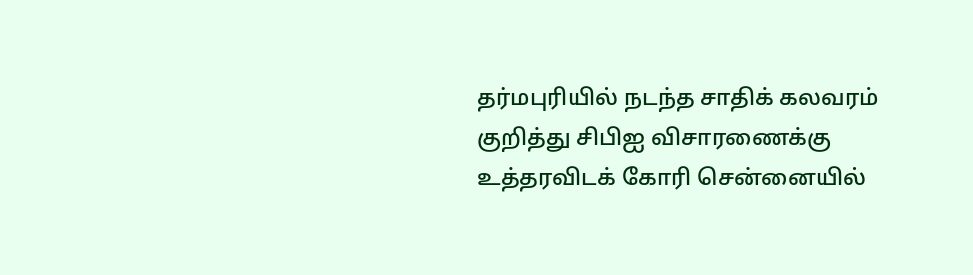தர்மபுரியில் நடந்த சாதிக் கலவரம் குறித்து சிபிஐ விசாரணைக்கு உத்தரவிடக் கோரி சென்னையில்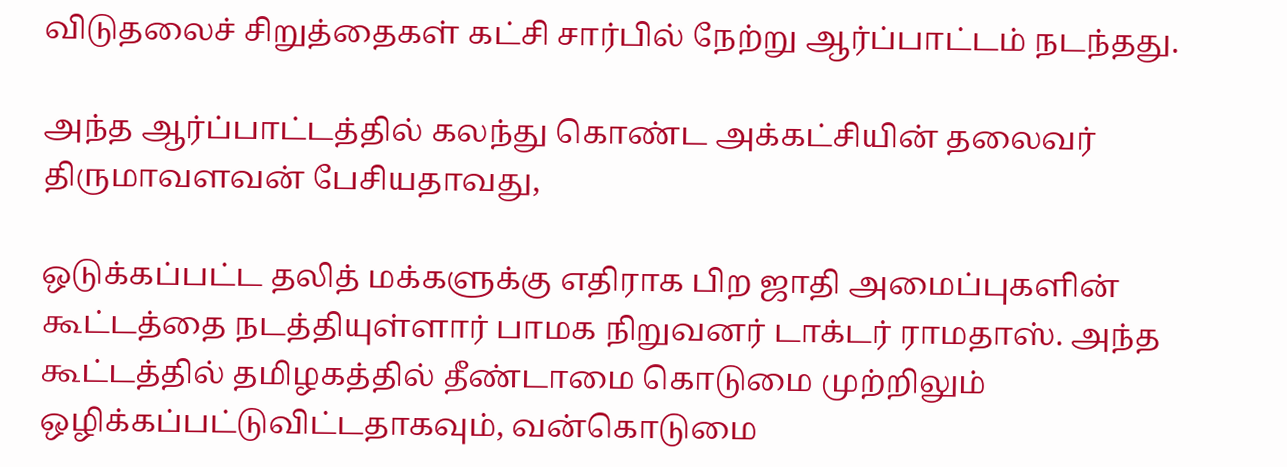விடுதலைச் சிறுத்தைகள் கட்சி சார்பில் நேற்று ஆர்ப்பாட்டம் நடந்தது.

அந்த ஆர்ப்பாட்டத்தில் கலந்து கொண்ட அக்கட்சியின் தலைவர் திருமாவளவன் பேசியதாவது,

ஒடுக்கப்பட்ட தலித் மக்களுக்கு எதிராக பிற ஜாதி அமைப்புகளின் கூட்டத்தை நடத்தியுள்ளார் பாமக நிறுவனர் டாக்டர் ராமதாஸ். அந்த கூட்டத்தில் தமிழகத்தில் தீண்டாமை கொடுமை முற்றிலும் ஒழிக்கப்பட்டுவிட்டதாகவும், வன்கொடுமை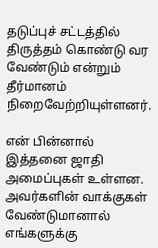தடுப்புச் சட்டத்தில் திருத்தம் கொண்டு வர வேண்டும் என்றும் தீர்மானம் நிறைவேற்றியுள்ளனர்.

என் பின்னால் இத்தனை ஜாதி அமைப்புகள் உள்ளன. அவர்களின் வாக்குகள் வேண்டுமானால் எங்களுக்கு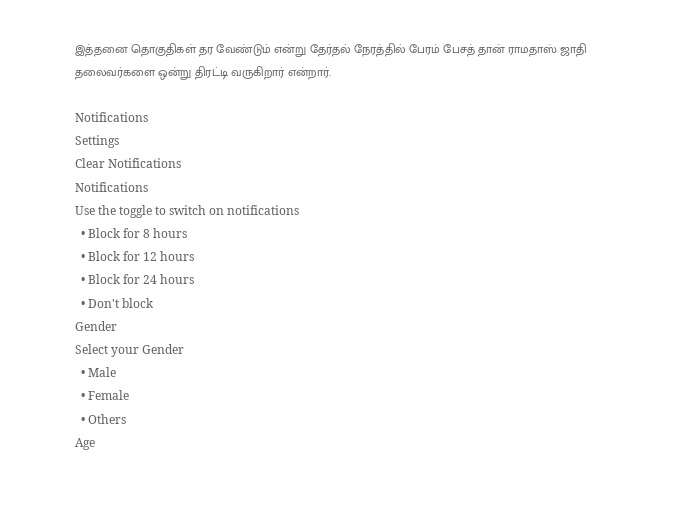இத்தனை தொகுதிகள் தர வேண்டும் என்று தேர்தல் நேரத்தில் பேரம் பேசத் தான் ராமதாஸ் ஜாதி தலைவர்களை ஒன்று திரட்டி வருகிறார் என்றார்.

Notifications
Settings
Clear Notifications
Notifications
Use the toggle to switch on notifications
  • Block for 8 hours
  • Block for 12 hours
  • Block for 24 hours
  • Don't block
Gender
Select your Gender
  • Male
  • Female
  • Others
Age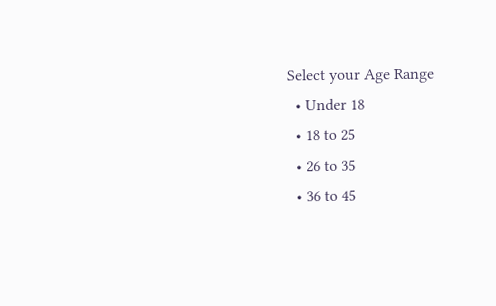Select your Age Range
  • Under 18
  • 18 to 25
  • 26 to 35
  • 36 to 45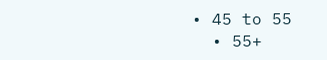• 45 to 55
  • 55+